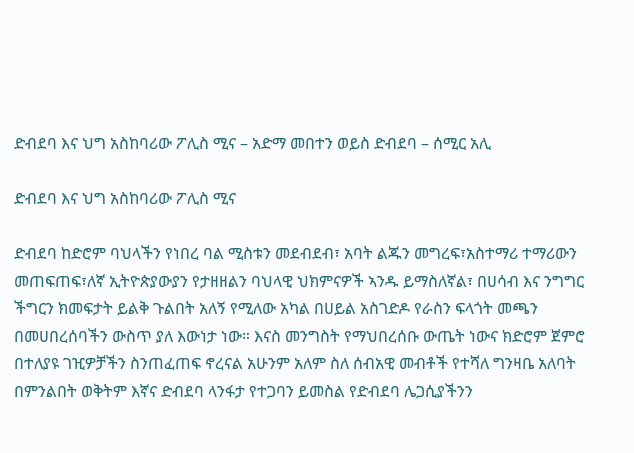ድብደባ እና ህግ አስከባሪው ፖሊስ ሚና – አድማ መበተን ወይስ ድብደባ – ሰሚር አሊ

ድብደባ እና ህግ አስከባሪው ፖሊስ ሚና

ድብደባ ከድሮም ባህላችን የነበረ ባል ሚስቱን መደብደብ፣ አባት ልጁን መግረፍ፣አስተማሪ ተማሪውን መጠፍጠፍ፣ለኛ ኢትዮጵያውያን የታዘዘልን ባህላዊ ህክምናዎች ኣንዱ ይማስለኛል፣ በሀሳብ እና ንግግር ችግርን ክመፍታት ይልቅ ጉልበት አለኝ የሚለው አካል በሀይል አስገድዶ የራስን ፍላጎት መጫን በመሀበረሰባችን ውስጥ ያለ እውነታ ነው። እናስ መንግስት የማህበረሰቡ ውጤት ነውና ክድሮም ጀምሮ በተለያዩ ገዢዎቻችን ስንጠፈጠፍ ኖረናል አሁንም አለም ስለ ሰብአዊ መብቶች የተሻለ ግንዛቤ አለባት በምንልበት ወቅትም እኛና ድብደባ ላንፋታ የተጋባን ይመስል የድብደባ ሌጋሲያችንን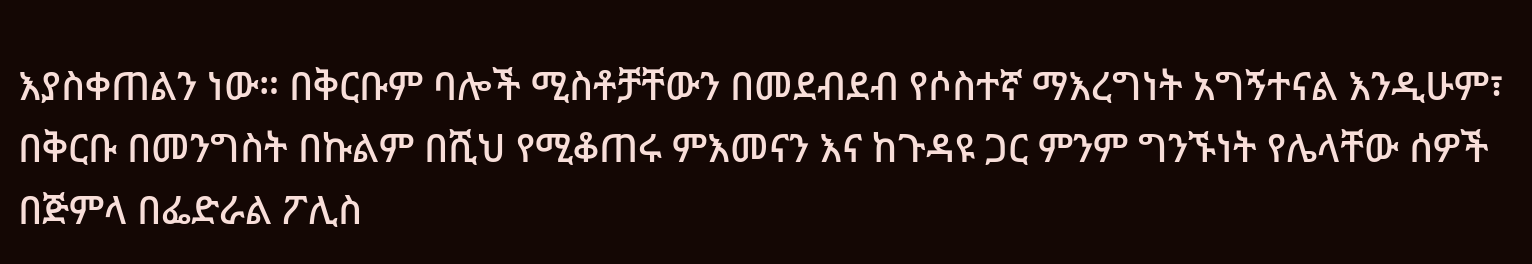እያስቀጠልን ነው። በቅርቡም ባሎች ሚስቶቻቸውን በመደብደብ የሶስተኛ ማእረግነት አግኝተናል እንዲሁም፣ በቅርቡ በመንግስት በኩልም በሺህ የሚቆጠሩ ምእመናን እና ከጉዳዩ ጋር ምንም ግንኙነት የሌላቸው ሰዎች በጅምላ በፌድራል ፖሊስ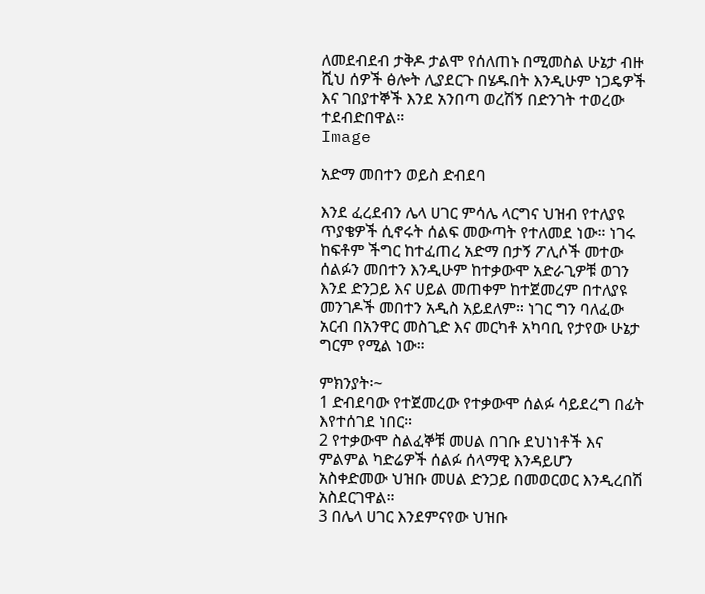ለመደብደብ ታቅዶ ታልሞ የሰለጠኑ በሚመስል ሁኔታ ብዙ ሺህ ሰዎች ፅሎት ሊያደርጉ በሄዱበት እንዲሁም ነጋዴዎች እና ገበያተኞች እንደ አንበጣ ወረሽኝ በድንገት ተወረው ተደብድበዋል።
Image

አድማ መበተን ወይስ ድብደባ

እንደ ፈረደብን ሌላ ሀገር ምሳሌ ላርግና ህዝብ የተለያዩ ጥያቄዎች ሲኖሩት ሰልፍ መውጣት የተለመደ ነው። ነገሩ ከፍቶም ችግር ከተፈጠረ አድማ በታኝ ፖሊሶች መተው ሰልፉን መበተን እንዲሁም ከተቃውሞ አድራጊዎቹ ወገን እንደ ድንጋይ እና ሀይል መጠቀም ከተጀመረም በተለያዩ መንገዶች መበተን አዲስ አይደለም። ነገር ግን ባለፈው አርብ በአንዋር መስጊድ እና መርካቶ አካባቢ የታየው ሁኔታ ግርም የሚል ነው።

ምክንያት፡~
1 ድብደባው የተጀመረው የተቃውሞ ሰልፉ ሳይደረግ በፊት እየተሰገደ ነበር።
2 የተቃውሞ ስልፈኞቹ መሀል በገቡ ደህነነቶች እና ምልምል ካድሬዎች ሰልፉ ሰላማዊ እንዳይሆን አስቀድመው ህዝቡ መሀል ድንጋይ በመወርወር እንዲረበሽ አስደርገዋል።
3 በሌላ ሀገር እንደምናየው ህዝቡ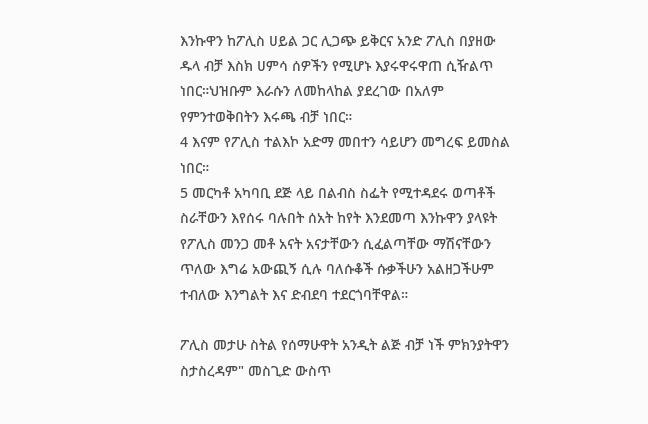እንኩዋን ከፖሊስ ሀይል ጋር ሊጋጭ ይቅርና አንድ ፖሊስ በያዘው ዱላ ብቻ እስክ ሀምሳ ሰዎችን የሚሆኑ እያሩዋሩዋጠ ሲዥልጥ ነበር።ህዝቡም እራሱን ለመከላከል ያደረገው በአለም የምንተወቅበትን እሩጫ ብቻ ነበር።
4 እናም የፖሊስ ተልእኮ አድማ መበተን ሳይሆን መግረፍ ይመስል ነበር።
5 መርካቶ አካባቢ ደጅ ላይ በልብስ ስፌት የሚተዳደሩ ወጣቶች ስራቸውን እየሰሩ ባሉበት ሰአት ከየት እንደመጣ እንኩዋን ያላዩት የፖሊስ መንጋ መቶ አናት አናታቸውን ሲፈልጣቸው ማሽናቸውን ጥለው እግሬ አውጪኝ ሲሉ ባለሱቆች ሱቃችሁን አልዘጋችሁም ተብለው እንግልት እና ድብደባ ተደርጎባቸዋል።

ፖሊስ መታሁ ስትል የሰማሁዋት አንዲት ልጅ ብቻ ነች ምክንያትዋን ስታስረዳም" መስጊድ ውስጥ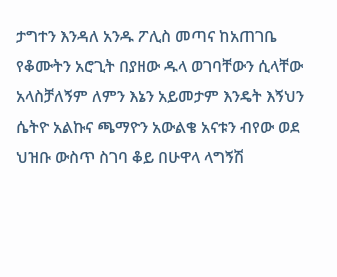ታግተን እንዳለ አንዱ ፖሊስ መጣና ከአጠገቤ የቆሙትን አሮጊት በያዘው ዱላ ወገባቸውን ሲላቸው አላስቻለኝም ለምን እኔን አይመታም እንዴት እኝህን ሴትዮ አልኩና ጫማዮን አውልቄ አናቱን ብየው ወደ ህዝቡ ውስጥ ስገባ ቆይ በሁዋላ ላግኝሽ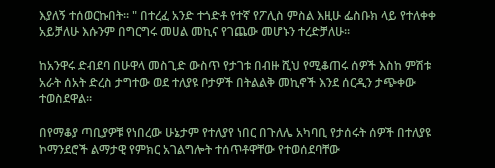እያለኝ ተሰወርኩበት። " በተረፈ አንድ ተጎድቶ የተኛ የፖሊስ ምስል እዚሁ ፌስቡክ ላይ የተለቀቀ አይቻለሁ እሱንም በግርግሩ መሀል መኪና የገጨው መሆኑን ተረድቻለሁ።

ከአንዋሩ ድብደባ በሁዋላ መስጊድ ውስጥ የታገቱ በብዙ ሺህ የሚቆጠሩ ሰዎች እስከ ምሽቱ አራት ሰአት ድረስ ታግተው ወደ ተለያዩ ቦታዎች በትልልቅ መኪኖች እንደ ሰርዲን ታጭቀው ተወስደዋል።

በየማቆያ ጣቢያዎቹ የነበረው ሁኔታም የተለያየ ነበር በጉለሌ አካባቢ የታሰሩት ሰዎች በተለያዩ ኮማንደሮች ልማታዊ የምክር አገልግሎት ተሰጥቶዋቸው የተወሰደባቸው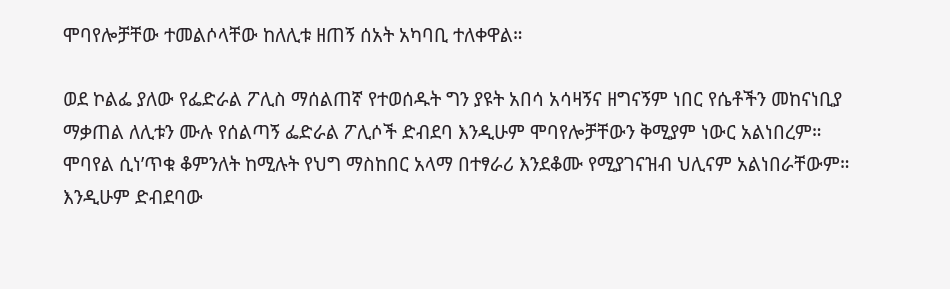ሞባየሎቻቸው ተመልሶላቸው ከለሊቱ ዘጠኝ ሰአት አካባቢ ተለቀዋል።

ወደ ኮልፌ ያለው የፌድራል ፖሊስ ማሰልጠኛ የተወሰዱት ግን ያዩት አበሳ አሳዛኝና ዘግናኝም ነበር የሴቶችን መከናነቢያ ማቃጠል ለሊቱን ሙሉ የሰልጣኝ ፌድራል ፖሊሶች ድብደባ እንዲሁም ሞባየሎቻቸውን ቅሚያም ነውር አልነበረም። ሞባየል ሲነ’ጥቁ ቆምንለት ከሚሉት የህግ ማስከበር አላማ በተፃራሪ እንደቆሙ የሚያገናዝብ ህሊናም አልነበራቸውም። እንዲሁም ድብደባው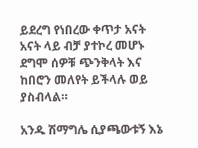ይደረግ የነበረው ቀጥታ አናት አናት ላይ ብቻ ያተኮረ መሆኑ ደግሞ ሰዎቹ ጭንቅላት እና ከበሮን መለየት ይችላሉ ወይ ያስብላል።

አንዱ ሽማግሌ ሲያጫውቱኝ እኔ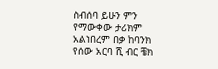ስብሰባ ይሁን ምን የማውቀው ታሪክም አልነበረም በቃ ከባንክ የሰው አርባ ሺ ብር ቼክ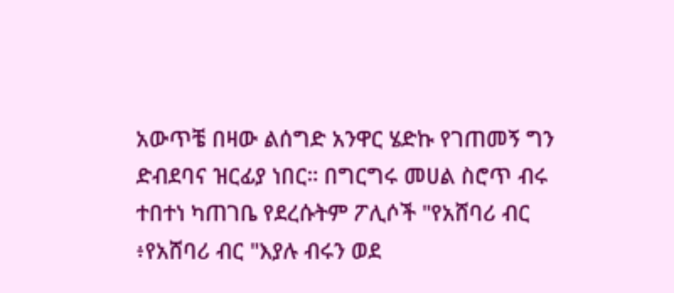አውጥቼ በዛው ልሰግድ አንዋር ሄድኩ የገጠመኝ ግን ድብደባና ዝርፊያ ነበር። በግርግሩ መሀል ስሮጥ ብሩ ተበተነ ካጠገቤ የደረሱትም ፖሊሶች "የአሸባሪ ብር ፥የአሸባሪ ብር "እያሉ ብሩን ወደ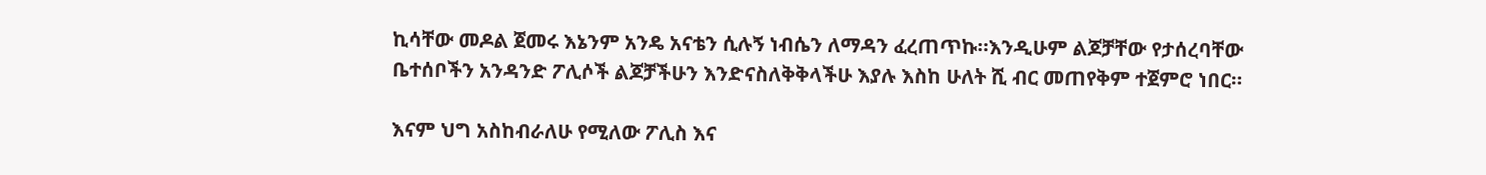ኪሳቸው መዶል ጀመሩ እኔንም አንዴ አናቴን ሲሉኝ ነብሴን ለማዳን ፈረጠጥኩ።እንዲሁም ልጆቻቸው የታሰረባቸው ቤተሰቦችን አንዳንድ ፖሊሶች ልጆቻችሁን እንድናስለቅቅላችሁ እያሉ እስከ ሁለት ሺ ብር መጠየቅም ተጀምሮ ነበር።

እናም ህግ አስከብራለሁ የሚለው ፖሊስ እና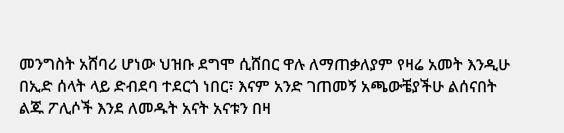መንግስት አሸባሪ ሆነው ህዝቡ ደግሞ ሲሸበር ዋሉ ለማጠቃለያም የዛሬ አመት እንዲሁ በኢድ ሰላት ላይ ድብደባ ተደርጎ ነበር፣ እናም አንድ ገጠመኝ አጫውቼያችሁ ልሰናበት ልጁ ፖሊሶች እንደ ለመዱት አናት አናቱን በዛ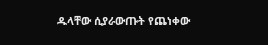ዱላቸው ሲያራውጡት የጨነቀው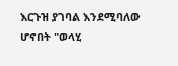እርጉዝ ያገባል እንደሚባለው ሆኖበት "ወላሂ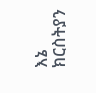እኔ ክርስትያን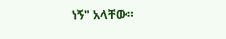ነኝ" አላቸው።